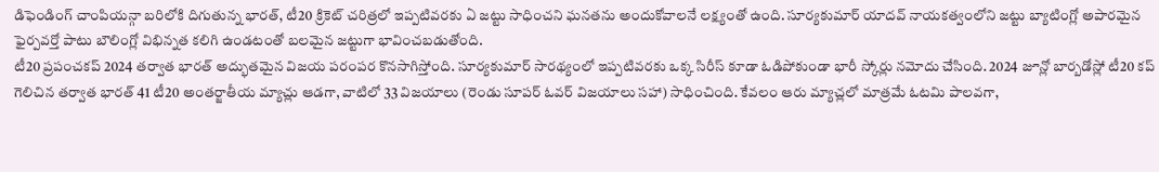డిఫెండింగ్ చాంపియన్గా బరిలోకి దిగుతున్న భారత్, టీ20 క్రికెట్ చరిత్రలో ఇప్పటివరకు ఏ జట్టు సాధించని ఘనతను అందుకోవాలనే లక్ష్యంతో ఉంది. సూర్యకుమార్ యాదవ్ నాయకత్వంలోని జట్టు బ్యాటింగ్లో అపారమైన ఫైర్పవర్తో పాటు బౌలింగ్లో విభిన్నత కలిగి ఉండటంతో బలమైన జట్టుగా భావించబడుతోంది.
టీ20 ప్రపంచకప్ 2024 తర్వాత భారత్ అద్భుతమైన విజయ పరంపర కొనసాగిస్తోంది. సూర్యకుమార్ సారథ్యంలో ఇప్పటివరకు ఒక్క సిరీస్ కూడా ఓడిపోకుండా భారీ స్కోర్లు నమోదు చేసింది. 2024 జూన్లో బార్బడోస్లో టీ20 కప్ గెలిచిన తర్వాత భారత్ 41 టీ20 అంతర్జాతీయ మ్యాచ్లు ఆడగా, వాటిలో 33 విజయాలు (రెండు సూపర్ ఓవర్ విజయాలు సహా) సాధించింది. కేవలం ఆరు మ్యాచ్లలో మాత్రమే ఓటమి పాలవగా,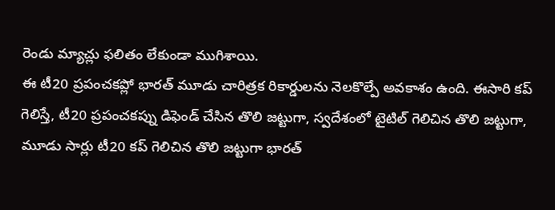రెండు మ్యాచ్లు ఫలితం లేకుండా ముగిశాయి.
ఈ టీ20 ప్రపంచకప్లో భారత్ మూడు చారిత్రక రికార్డులను నెలకొల్పే అవకాశం ఉంది. ఈసారి కప్ గెలిస్తే, టీ20 ప్రపంచకప్ను డిఫెండ్ చేసిన తొలి జట్టుగా, స్వదేశంలో టైటిల్ గెలిచిన తొలి జట్టుగా, మూడు సార్లు టీ20 కప్ గెలిచిన తొలి జట్టుగా భారత్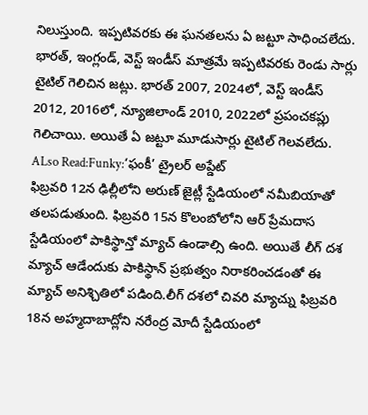నిలుస్తుంది. ఇప్పటివరకు ఈ ఘనతలను ఏ జట్టూ సాధించలేదు.
భారత్, ఇంగ్లండ్, వెస్ట్ ఇండీస్ మాత్రమే ఇప్పటివరకు రెండు సార్లు టైటిల్ గెలిచిన జట్లు. భారత్ 2007, 2024లో, వెస్ట్ ఇండీస్ 2012, 2016లో, న్యూజిలాండ్ 2010, 2022లో ప్రపంచకప్లు గెలిచాయి. అయితే ఏ జట్టూ మూడుసార్లు టైటిల్ గెలవలేదు.
ALso Read:Funky:‘ఫంకీ’ ట్రైలర్ అప్డేట్
ఫిబ్రవరి 12న ఢిల్లీలోని అరుణ్ జైట్లీ స్టేడియంలో నమీబియాతో తలపడుతుంది. ఫిబ్రవరి 15న కొలంబోలోని ఆర్ ప్రేమదాస స్టేడియంలో పాకిస్థాన్తో మ్యాచ్ ఉండాల్సి ఉంది. అయితే లీగ్ దశ మ్యాచ్ ఆడేందుకు పాకిస్థాన్ ప్రభుత్వం నిరాకరించడంతో ఈ మ్యాచ్ అనిశ్చితిలో పడింది.లీగ్ దశలో చివరి మ్యాచ్ను ఫిబ్రవరి 18న అహ్మదాబాద్లోని నరేంద్ర మోదీ స్టేడియంలో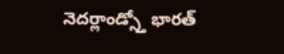నెదర్లాండ్స్తో భారత్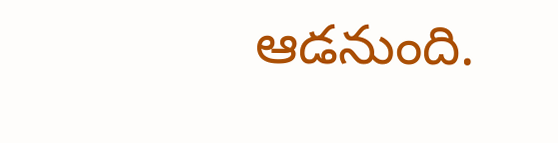ఆడనుంది.